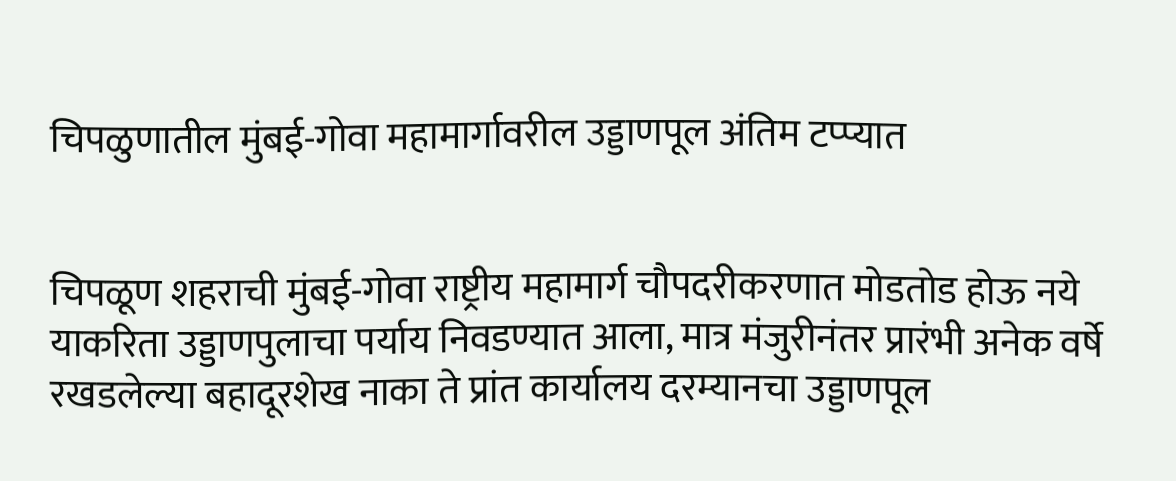चिपळुणातील मुंबई-गोवा महामार्गावरील उड्डाणपूल अंतिम टप्प्यात


चिपळूण शहराची मुंबई-गोवा राष्ट्रीय महामार्ग चौपदरीकरणात मोडतोड होऊ नये याकरिता उड्डाणपुलाचा पर्याय निवडण्यात आला, मात्र मंजुरीनंतर प्रारंभी अनेक वर्षे रखडलेल्या बहादूरशेख नाका ते प्रांत कार्यालय दरम्यानचा उड्डाणपूल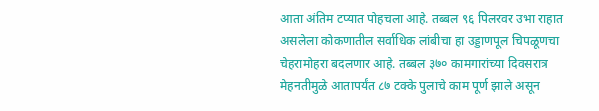आता अंतिम टप्यात पोहचला आहे. तब्बल ९६ पिलरवर उभा राहात असलेला कोकणातील सर्वाधिक लांबीचा हा उड्डाणपूल चिपळूणचा चेहरामोहरा बदलणार आहे. तब्बल ३७० कामगारांच्या दिवसरात्र मेहनतीमुळे आतापर्यंत ८७ टक्के पुलाचे काम पूर्ण झाले असून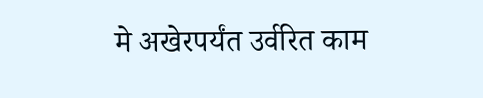मे अखेरपर्यंत उर्वरित काम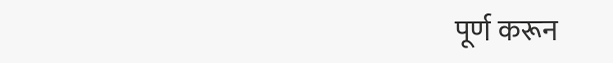पूर्ण करून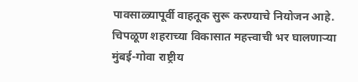पावसाळ्यापूर्वी वाहतूक सुरू करण्याचे नियोजन आहे.
चिपळूण शहराच्या विकासात महत्त्वाची भर घालणार्‍या मुंबई-गोवा राष्ट्रीय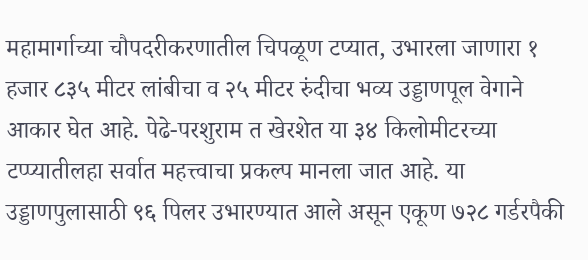महामार्गाच्या चौपदरीकरणातील चिपळूण टप्यात, उभारला जाणारा १ हजार ८३५ मीटर लांबीचा व २५ मीटर रुंदीचा भव्य उड्डाणपूल वेगाने आकार घेत आहे. पेढे-परशुराम त खेरशेत या ३४ किलोमीटरच्या टप्प्यातीलहा सर्वात महत्त्वाचा प्रकल्प मानला जात आहे. या उड्डाणपुलासाठी ९६ पिलर उभारण्यात आले असून एकूण ७२८ गर्डरपैकी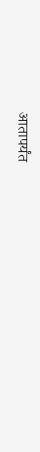आतापर्यंत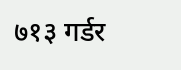७१३ गर्डर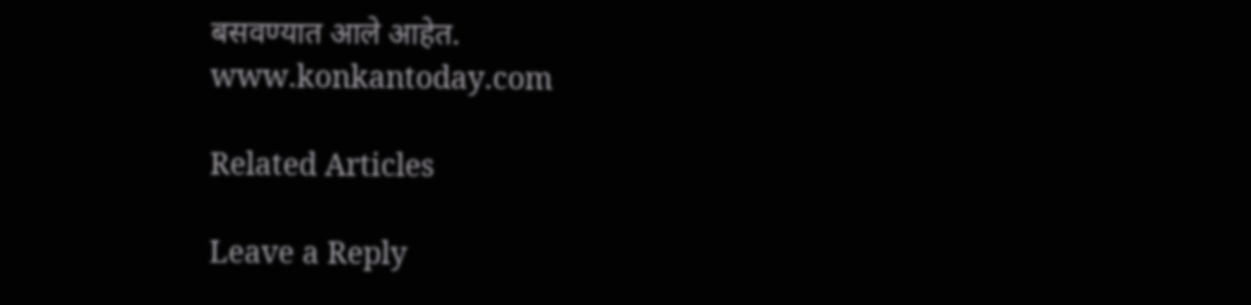बसवण्यात आले आहेत.
www.konkantoday.com

Related Articles

Leave a Reply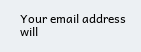Your email address will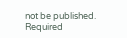not be published. Required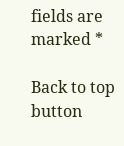fields are marked *

Back to top button